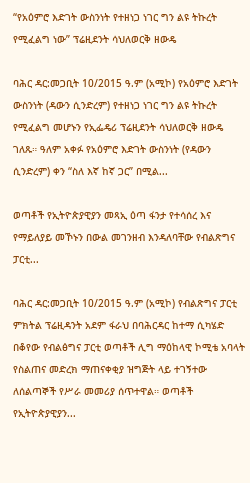“የአዕምሮ እድገት ውስንነት የተዘነጋ ነገር ግን ልዩ ትኩረት የሚፈልግ ነው” ፕሬዚደንት ሳህለወርቅ ዘውዴ

ባሕር ዳር:መጋቢት 10/2015 ዓ.ም (አሚኮ) የአዕምሮ እድገት ውስንነት (ዳውን ሲንድረም) የተዘነጋ ነገር ግን ልዩ ትኩረት የሚፈልግ መሆኑን የኢፌዴሪ ፕሬዚደንት ሳህለወርቅ ዘውዴ ገለጹ። ዓለም አቀፉ የአዕምሮ እድገት ውስንነት (የዳውን ሲንድረም) ቀን “ስለ እኛ ከኛ ጋር” በሚል...

ወጣቶች የኢትዮጵያዊያን መጻኢ ዕጣ ፋንታ የተሳሰረ እና የማይለያይ መኾኑን በውል መገንዘብ እንዳለባቸው የብልጽግና ፓርቲ...

ባሕር ዳር:መጋቢት 10/2015 ዓ.ም (አሚኮ) የብልጽግና ፓርቲ ምክትል ፕሬዚዳንት አደም ፋራህ በባሕርዳር ከተማ ሲካሄድ በቆየው የብልፅግና ፓርቲ ወጣቶች ሊግ ማዕከላዊ ኮሚቴ አባላት የስልጠና መድረክ ማጠናቀቂያ ዝግጅት ላይ ተገኝተው ለሰልጣኞች የሥራ መመሪያ ሰጥተዋል። ወጣቶች የኢትዮጵያዊያን...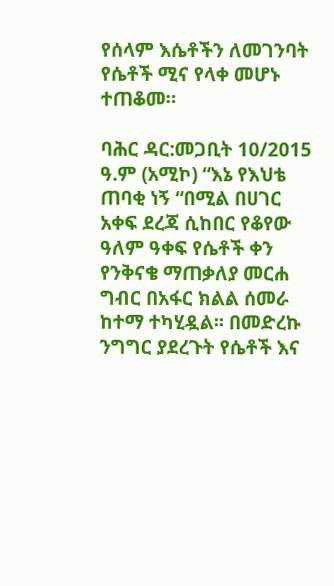የሰላም እሴቶችን ለመገንባት የሴቶች ሚና የላቀ መሆኑ ተጠቆመ።

ባሕር ዳር:መጋቢት 10/2015 ዓ.ም (አሚኮ) “እኔ የእህቴ ጠባቂ ነኝ “በሚል በሀገር አቀፍ ደረጃ ሲከበር የቆየው ዓለም ዓቀፍ የሴቶች ቀን የንቅናቄ ማጠቃለያ መርሐ ግብር በአፋር ክልል ሰመራ ከተማ ተካሂዷል፡፡ በመድረኩ ንግግር ያደረጉት የሴቶች እና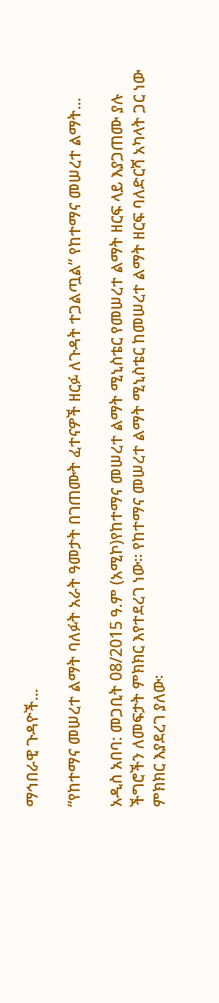ማኅበራዊ ጉዳዮች...

“የከተማና መሠረተ ልማት ባለፉት አራት ዓመታት በገጠሙት ፈተናዎች ዘርፉ ለጉዳት ተጋልጧል” የከተማና መሠረተ ልማት...

አዲስ አበባ: መጋቢት 08/2015 ዓ.ም (አሚኮ)የከተማና መሠረተ ልማት ሚኒስቴር የመሠረተ ልማት ዘርፍ ላይ እያጋጠሙ ያሉ ችግሮችን ለመፍታት ምክክር እየተደረገ ነው። የከተማና መሠረተ ልማት ሚኒስቴር ከመሠረተ ልማት ዘርፍ ባለድርሻ አካላት ጋር ነው ምክክር እያደረገ ያለው፡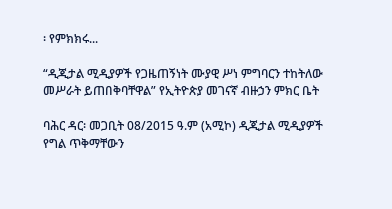፡ የምክክሩ...

“ዲጂታል ሚዲያዎች የጋዜጠኝነት ሙያዊ ሥነ ምግባርን ተከትለው መሥራት ይጠበቅባቸዋል” የኢትዮጵያ መገናኛ ብዙኃን ምክር ቤት

ባሕር ዳር፡ መጋቢት 08/2015 ዓ.ም (አሚኮ) ዲጂታል ሚዲያዎች የግል ጥቅማቸውን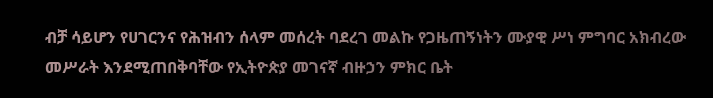ብቻ ሳይሆን የሀገርንና የሕዝብን ሰላም መሰረት ባደረገ መልኩ የጋዜጠኝነትን ሙያዊ ሥነ ምግባር አክብረው መሥራት እንደሚጠበቅባቸው የኢትዮጵያ መገናኛ ብዙኃን ምክር ቤት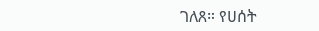ገለጸ። የሀሰት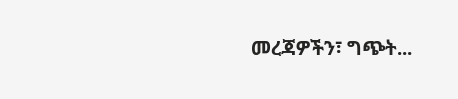መረጃዎችን፣ ግጭት...